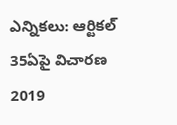ఎన్నికలు: ఆర్టికల్ 35ఏపై విచారణ 2019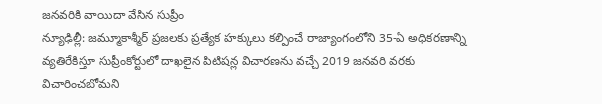జనవరికి వాయిదా వేసిన సుప్రీం
న్యూఢిల్లీ: జమ్మూకాశ్మీర్ ప్రజలకు ప్రత్యేక హక్కులు కల్పించే రాజ్యాంగంలోని 35-ఏ అధికరణాన్ని వ్యతిరేకిస్తూ సుప్రీంకోర్టులో దాఖలైన పిటిషన్ల విచారణను వచ్చే 2019 జనవరి వరకు విచారించబోమని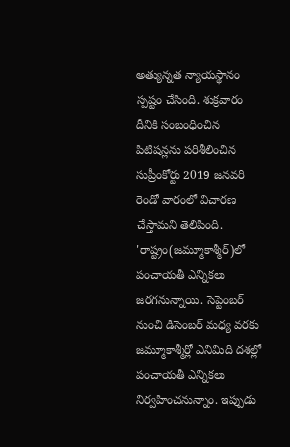అత్యున్నత న్యాయస్థానం స్పష్టం చేసింది. శుక్రవారం దీనికి సంబంధించిన పిటిషన్లను పరిశీలించిన సుప్రీంకోర్టు 2019 జనవరి రెండో వారంలో విచారణ చేస్తామని తెలిపింది.
'రాష్ట్రం(జమ్మూకాశ్మీర్)లో పంచాయతీ ఎన్నికలు జరగనున్నాయి. సెప్టెంబర్ నుంచి డిసెంబర్ మధ్య వరకు జమ్మూకాశ్మీర్లో ఎనిమిది దశల్లో పంచాయతీ ఎన్నికలు నిర్వహించనున్నాం. ఇప్పుడు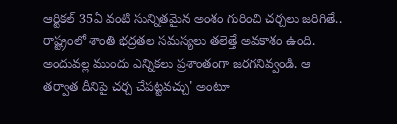ఆర్టికల్ 35ఏ వంటి సున్నితమైన అంశం గురించి చర్చలు జరిగితే.. రాష్ట్రంలో శాంతి భద్రతల సమస్యలు తలెత్తే అవకాశం ఉంది. అందువల్ల ముందు ఎన్నికలు ప్రశాంతంగా జరగనివ్వండి. ఆ తర్వాత దీనిపై చర్చ చేపట్టవచ్చు' అంటూ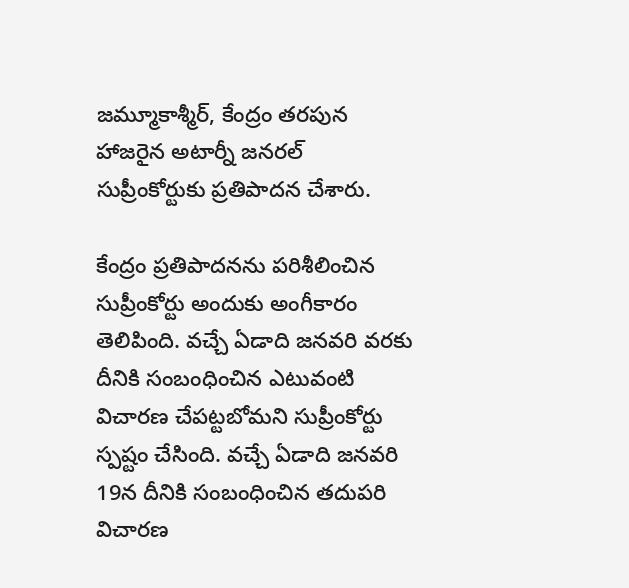జమ్మూకాశ్మీర్, కేంద్రం తరపున హాజరైన అటార్నీ జనరల్ సుప్రీంకోర్టుకు ప్రతిపాదన చేశారు.

కేంద్రం ప్రతిపాదనను పరిశీలించిన సుప్రీంకోర్టు అందుకు అంగీకారం తెలిపింది. వచ్చే ఏడాది జనవరి వరకు దీనికి సంబంధించిన ఎటువంటి విచారణ చేపట్టబోమని సుప్రీంకోర్టు స్పష్టం చేసింది. వచ్చే ఏడాది జనవరి 19న దీనికి సంబంధించిన తదుపరి విచారణ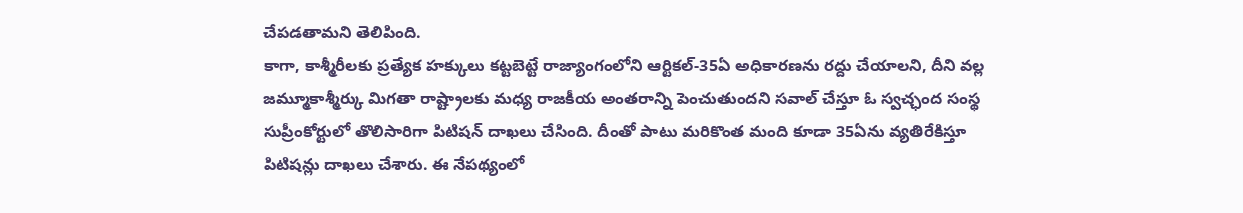చేపడతామని తెలిపింది.
కాగా, కాశ్మీరీలకు ప్రత్యేక హక్కులు కట్టబెట్టే రాజ్యాంగంలోని ఆర్టికల్-35ఏ అధికారణను రద్దు చేయాలని, దీని వల్ల జమ్మూకాశ్మీర్కు మిగతా రాష్ట్రాలకు మధ్య రాజకీయ అంతరాన్ని పెంచుతుందని సవాల్ చేస్తూ ఓ స్వచ్ఛంద సంస్థ సుప్రీంకోర్టులో తొలిసారిగా పిటిషన్ దాఖలు చేసింది. దీంతో పాటు మరికొంత మంది కూడా 35ఏను వ్యతిరేకిస్తూ పిటిషన్లు దాఖలు చేశారు. ఈ నేపథ్యంలో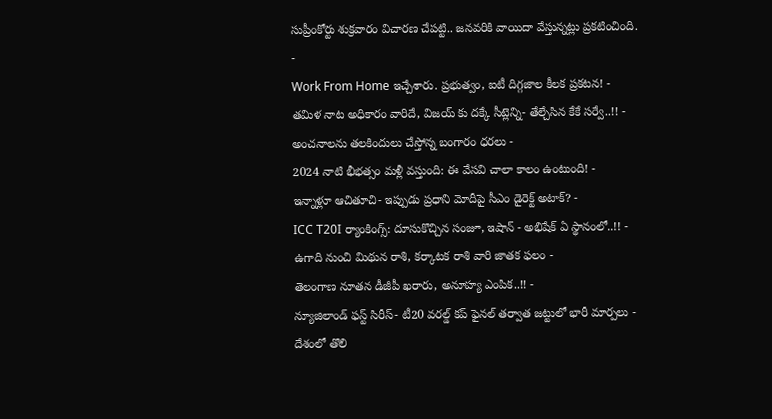సుప్రీంకోర్టు శుక్రవారం విచారణ చేపట్టి.. జనవరికి వాయిదా వేస్తున్నట్లు ప్రకటించింది.
-
Work From Home ఇచ్చేశారు. ప్రభుత్వం, ఐటీ దిగ్గజాల కీలక ప్రకటన! -
తమిళ నాట అధికారం వారిదే, విజయ్ కు దక్కే సీట్లెన్ని- తేల్చేసిన కేకే సర్వే..!! -
అంచనాలను తలకిందులు చేస్తోన్న బంగారం ధరలు -
2024 నాటి భీభత్సం మళ్లీ వస్తుంది: ఈ వేసవి చాలా కాలం ఉంటుంది! -
ఇన్నాళ్లూ ఆచితూచి- ఇప్పుడు ప్రధాని మోదీపై సీఎం డైరెక్ట్ అటాక్? -
ICC T20I ర్యాంకింగ్స్: దూసుకొచ్చిన సంజూ, ఇషాన్ - అభిషేక్ ఏ స్థానంలో..!! -
ఉగాది నుంచి మిథున రాశి, కర్కాటక రాశి వారి జాతక ఫలం -
తెలంగాణ నూతన డీజీపీ ఖరారు, అనూహ్య ఎంపిక..!! -
న్యూజిలాండ్ ఫస్ట్ సిరీస్- టీ20 వరల్డ్ కప్ ఫైనల్ తర్వాత జట్టులో భారీ మార్పలు -
దేశంలో తొలి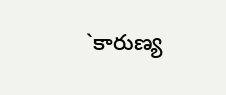`కారుణ్య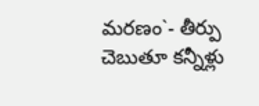మరణం`- తీర్పు చెబుతూ కన్నీళ్లు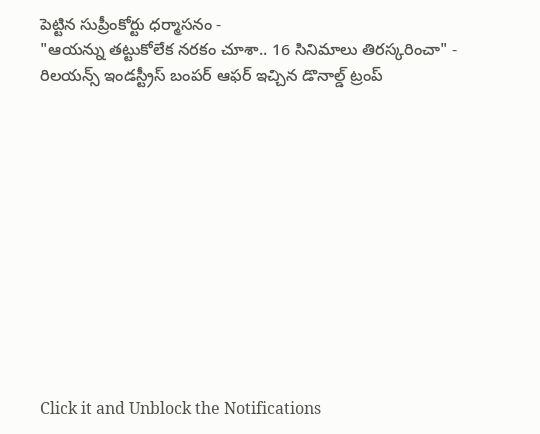పెట్టిన సుప్రీంకోర్టు ధర్మాసనం -
"ఆయన్ను తట్టుకోలేక నరకం చూశా.. 16 సినిమాలు తిరస్కరించా" -
రిలయన్స్ ఇండస్ట్రీస్ బంపర్ ఆఫర్ ఇచ్చిన డొనాల్డ్ ట్రంప్












Click it and Unblock the Notifications